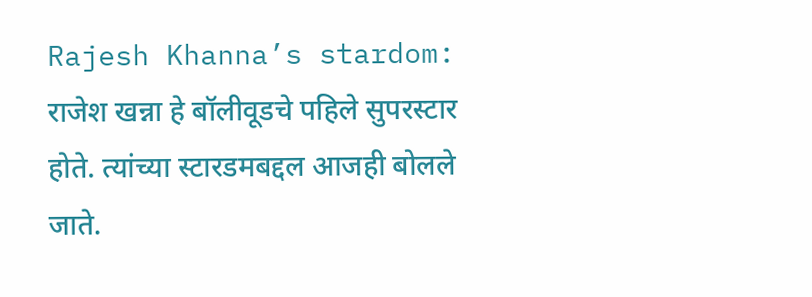Rajesh Khanna’s stardom: राजेश खन्ना हे बॉलीवूडचे पहिले सुपरस्टार होते. त्यांच्या स्टारडमबद्दल आजही बोलले जाते.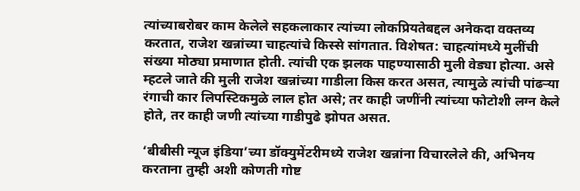त्यांच्याबरोबर काम केलेले सहकलाकार त्यांच्या लोकप्रियतेबद्दल अनेकदा वक्तव्य करतात, राजेश खन्नांच्या चाहत्यांचे किस्से सांगतात. विशेषत: चाहत्यांमध्ये मुलींची संख्या मोठ्या प्रमाणात होती. त्यांची एक झलक पाहण्यासाठी मुली वेड्या होत्या. असे म्हटले जाते की मुली राजेश खन्नांच्या गाडीला किस करत असत, त्यामुळे त्यांची पांढऱ्या रंगाची कार लिपस्टिकमुळे लाल होत असे; तर काही जणींनी त्यांच्या फोटोशी लग्न केले होते, तर काही जणी त्यांच्या गाडीपुढे झोपत असत.

‘बीबीसी न्यूज इंडिया’च्या डॉक्युमेंटरीमध्ये राजेश खन्नांना विचारलेले की, अभिनय करताना तुम्ही अशी कोणती गोष्ट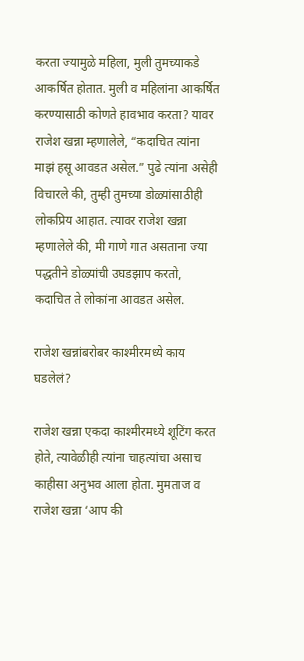करता ज्यामुळे महिला, मुली तुमच्याकडे आकर्षित होतात. मुली व महिलांना आकर्षित करण्यासाठी कोणते हावभाव करता? यावर राजेश खन्ना म्हणालेले, “कदाचित त्यांना माझं हसू आवडत असेल.” पुढे त्यांना असेही विचारले की, तुम्ही तुमच्या डोळ्यांसाठीही लोकप्रिय आहात. त्यावर राजेश खन्ना म्हणालेले की, मी गाणे गात असताना ज्या पद्धतीने डोळ्यांची उघडझाप करतो, कदाचित ते लोकांना आवडत असेल.

राजेश खन्नांबरोबर काश्मीरमध्ये काय घडलेलं?

राजेश खन्ना एकदा काश्मीरमध्ये शूटिंग करत होते, त्यावेळीही त्यांना चाहत्यांचा असाच काहीसा अनुभव आला होता. मुमताज व राजेश खन्ना ‘आप की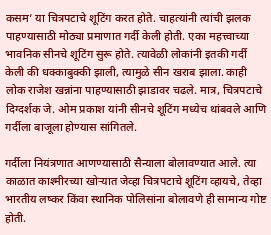कसम’ या चित्रपटाचे शूटिंग करत होते. चाहत्यांनी त्यांची झलक पाहण्यासाठी मोठ्या प्रमाणात गर्दी केली होती. एका महत्त्वाच्या भावनिक सीनचे शूटिंग सुरू होते. त्यावेळी लोकांनी इतकी गर्दी केली की धक्काबुक्की झाली, त्यामुळे सीन खराब झाला. काही लोक राजेश खन्नांना पाहण्यासाठी झाडावर चढले. मात्र, चित्रपटाचे दिग्दर्शक जे. ओम प्रकाश यांनी सीनचे शूटिंग मध्येच थांबवले आणि गर्दीला बाजूला होण्यास सांगितले.

गर्दीला नियंत्रणात आणण्यासाठी सैन्याला बोलावण्यात आले. त्या काळात काश्मीरच्या खोऱ्यात जेव्हा चित्रपटाचे शूटिंग व्हायचे, तेव्हा भारतीय लष्कर किंवा स्थानिक पोलिसांना बोलावणे ही सामान्य गोष्ट होती.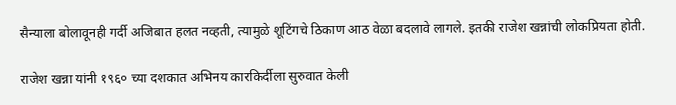सैन्याला बोलावूनही गर्दी अजिबात हलत नव्हती, त्यामुळे शूटिंगचे ठिकाण आठ वेळा बदलावे लागले. इतकी राजेश खन्नांची लोकप्रियता होती.

राजेश खन्ना यांनी १९६० च्या दशकात अभिनय कारकिर्दीला सुरुवात केली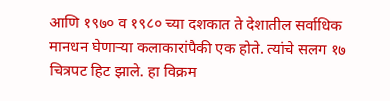आणि १९७० व १९८० च्या दशकात ते देशातील सर्वाधिक मानधन घेणाऱ्या कलाकारांपैकी एक होते. त्यांचे सलग १७ चित्रपट हिट झाले. हा विक्रम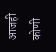आजही कोणी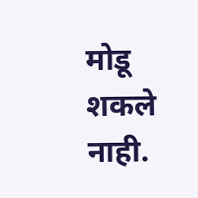मोडू शकले नाही.